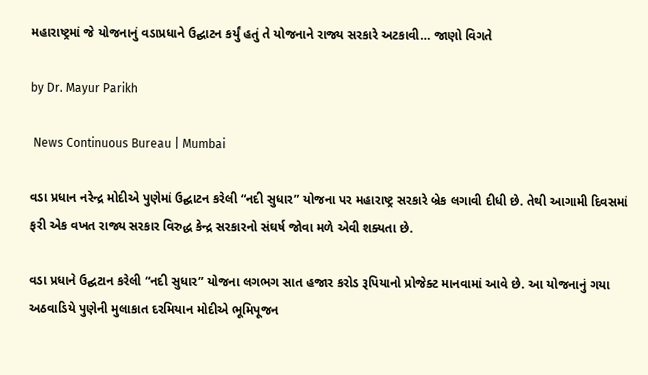મહારાષ્ટ્રમાં જે યોજનાનું વડાપ્રધાને ઉદ્ઘાટન કર્યું હતું તે યોજનાને રાજ્ય સરકારે અટકાવી… જાણો વિગતે

by Dr. Mayur Parikh

 News Continuous Bureau | Mumbai

વડા પ્રધાન નરેન્દ્ર મોદીએ પુણેમાં ઉદ્ઘાટન કરેલી “નદી સુધાર” યોજના પર મહારાષ્ટ્ર સરકારે બ્રેક લગાવી દીધી છે. તેથી આગામી દિવસમાં ફરી એક વખત રાજ્ય સરકાર વિરુદ્ધ કેન્દ્ર સરકારનો સંઘર્ષ જોવા મળે એવી શક્યતા છે.

વડા પ્રધાને ઉદ્ઘટાન કરેલી “નદી સુધાર” યોજના લગભગ સાત હજાર કરોડ રૂપિયાનો પ્રોજેક્ટ માનવામાં આવે છે. આ યોજનાનું ગયા અઠવાડિયે પુણેની મુલાકાત દરમિયાન મોદીએ ભૂમિપૂજન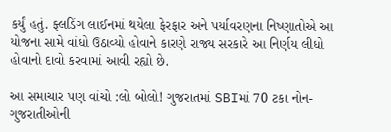કર્યું હતું. ફ્લડિંગ લાઈનમાં થયેલા ફેરફાર અને પર્યાવરણના નિષ્ણાતોએ આ યોજના સામે વાંધો ઉઠાવ્યો હોવાને કારણે રાજ્ય સરકારે આ નિર્ણય લીધો હોવાનો દાવો કરવામાં આવી રહ્યો છે.

આ સમાચાર પણ વાંચો :લો બોલો! ગુજરાતમાં SBIમાં 70 ટકા નોન-ગુજરાતીઓની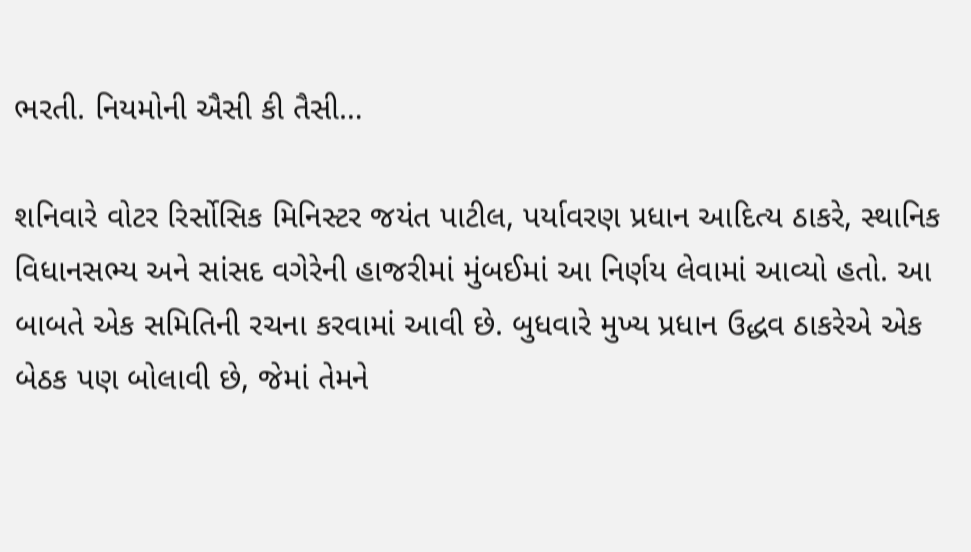ભરતી. નિયમોની ઐસી કી તૈસી…

શનિવારે વોટર રિર્સોસિક મિનિસ્ટર જયંત પાટીલ, પર્યાવરણ પ્રધાન આદિત્ય ઠાકરે, સ્થાનિક વિધાનસભ્ય અને સાંસદ વગેરેની હાજરીમાં મુંબઈમાં આ નિર્ણય લેવામાં આવ્યો હતો. આ બાબતે એક સમિતિની રચના કરવામાં આવી છે. બુધવારે મુખ્ય પ્રધાન ઉદ્ધવ ઠાકરેએ એક બેઠક પણ બોલાવી છે, જેમાં તેમને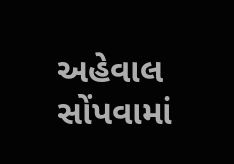અહેવાલ સોંપવામાં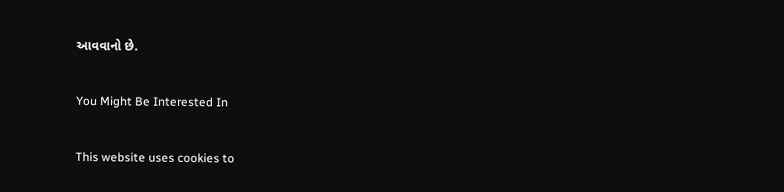આવવાનો છે.

You Might Be Interested In

This website uses cookies to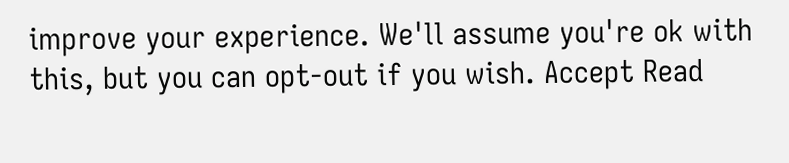improve your experience. We'll assume you're ok with this, but you can opt-out if you wish. Accept Read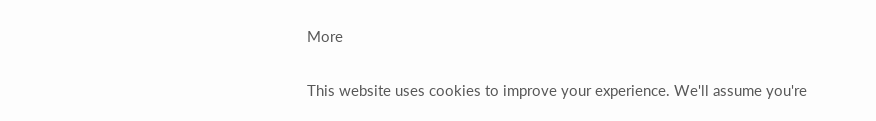More

This website uses cookies to improve your experience. We'll assume you're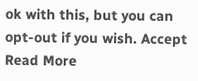ok with this, but you can opt-out if you wish. Accept Read More